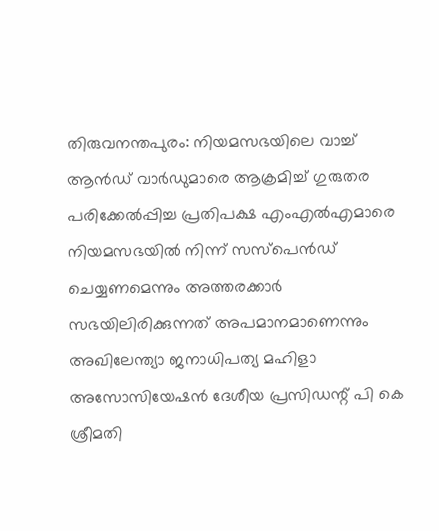തിരുവനന്തപുരം: നിയമസഭയിലെ വാച്ച് ആൻഡ് വാർഡുമാരെ ആക്രമിച്ച് ഗുരുതര പരിക്കേൽപ്പിച്ച പ്രതിപക്ഷ എംഎൽഎമാരെ നിയമസഭയിൽ നിന്ന് സസ്പെൻഡ് ചെയ്യണമെന്നും അത്തരക്കാർ സഭയിലിരിക്കുന്നത് അപമാനമാണെന്നും അഖിലേന്ത്യാ ജനാധിപത്യ മഹിളാ അസോസിയേഷൻ ദേശീയ പ്രസിഡന്റ് പി കെ ശ്രീമതി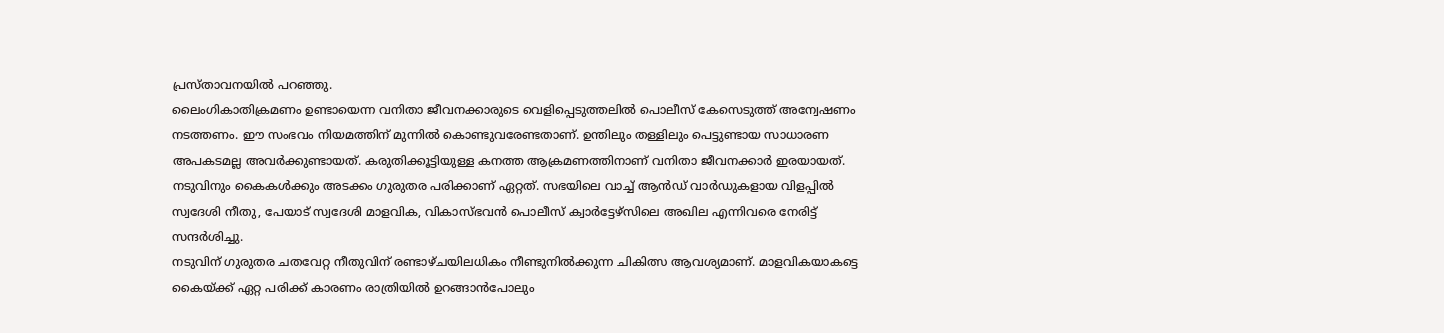പ്രസ്താവനയിൽ പറഞ്ഞു.
ലൈംഗികാതിക്രമണം ഉണ്ടായെന്ന വനിതാ ജീവനക്കാരുടെ വെളിപ്പെടുത്തലിൽ പൊലീസ് കേസെടുത്ത് അന്വേഷണം നടത്തണം. ഈ സംഭവം നിയമത്തിന് മുന്നിൽ കൊണ്ടുവരേണ്ടതാണ്. ഉന്തിലും തള്ളിലും പെട്ടുണ്ടായ സാധാരണ അപകടമല്ല അവർക്കുണ്ടായത്. കരുതിക്കൂട്ടിയുള്ള കനത്ത ആക്രമണത്തിനാണ് വനിതാ ജീവനക്കാർ ഇരയായത്. നടുവിനും കൈകൾക്കും അടക്കം ഗുരുതര പരിക്കാണ് ഏറ്റത്. സഭയിലെ വാച്ച് ആൻഡ് വാർഡുകളായ വിളപ്പിൽ സ്വദേശി നീതു, പേയാട് സ്വദേശി മാളവിക, വികാസ്ഭവൻ പൊലീസ് ക്വാർട്ടേഴ്സിലെ അഖില എന്നിവരെ നേരിട്ട് സന്ദർശിച്ചു.
നടുവിന് ഗുരുതര ചതവേറ്റ നീതുവിന് രണ്ടാഴ്ചയിലധികം നീണ്ടുനിൽക്കുന്ന ചികിത്സ ആവശ്യമാണ്. മാളവികയാകട്ടെ കൈയ്ക്ക് ഏറ്റ പരിക്ക് കാരണം രാത്രിയിൽ ഉറങ്ങാൻപോലും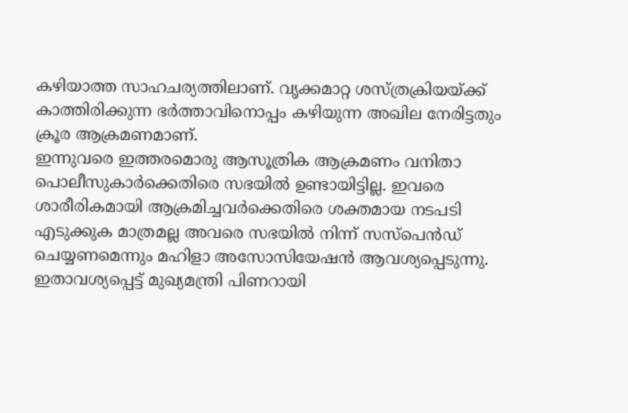കഴിയാത്ത സാഹചര്യത്തിലാണ്. വൃക്കമാറ്റ ശസ്ത്രക്രിയയ്ക്ക് കാത്തിരിക്കുന്ന ഭർത്താവിനൊപ്പം കഴിയുന്ന അഖില നേരിട്ടതും ക്രൂര ആക്രമണമാണ്.
ഇന്നുവരെ ഇത്തരമൊരു ആസൂത്രിക ആക്രമണം വനിതാ പൊലീസുകാർക്കെതിരെ സഭയിൽ ഉണ്ടായിട്ടില്ല. ഇവരെ ശാരീരികമായി ആക്രമിച്ചവർക്കെതിരെ ശക്തമായ നടപടി എടുക്കുക മാത്രമല്ല അവരെ സഭയിൽ നിന്ന് സസ്പെൻഡ് ചെയ്യണമെന്നും മഹിളാ അസോസിയേഷൻ ആവശ്യപ്പെടുന്നു. ഇതാവശ്യപ്പെട്ട് മുഖ്യമന്ത്രി പിണറായി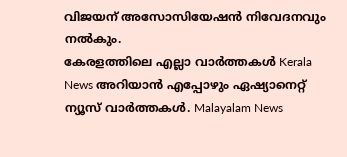വിജയന് അസോസിയേഷൻ നിവേദനവും നൽകും.
കേരളത്തിലെ എല്ലാ വാർത്തകൾ Kerala News അറിയാൻ എപ്പോഴും ഏഷ്യാനെറ്റ് ന്യൂസ് വാർത്തകൾ. Malayalam News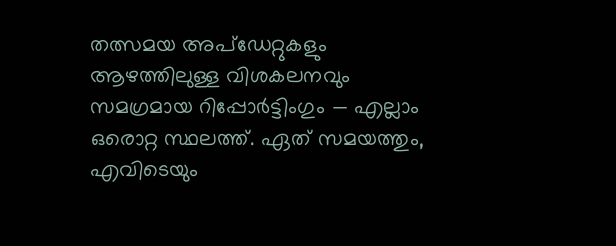തത്സമയ അപ്ഡേറ്റുകളും ആഴത്തിലുള്ള വിശകലനവും സമഗ്രമായ റിപ്പോർട്ടിംഗും — എല്ലാം ഒരൊറ്റ സ്ഥലത്ത്. ഏത് സമയത്തും, എവിടെയും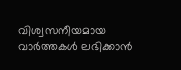വിശ്വസനീയമായ വാർത്തകൾ ലഭിക്കാൻ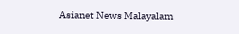Asianet News Malayalam